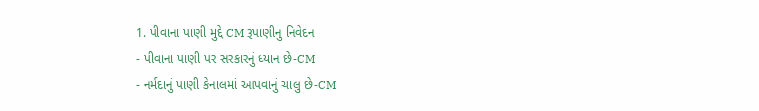1. પીવાના પાણી મુદ્દે CM રૂપાણીનુ નિવેદન
- પીવાના પાણી પર સરકારનું ધ્યાન છે-CM
- નર્મદાનું પાણી કેનાલમાં આપવાનું ચાલુ છે-CM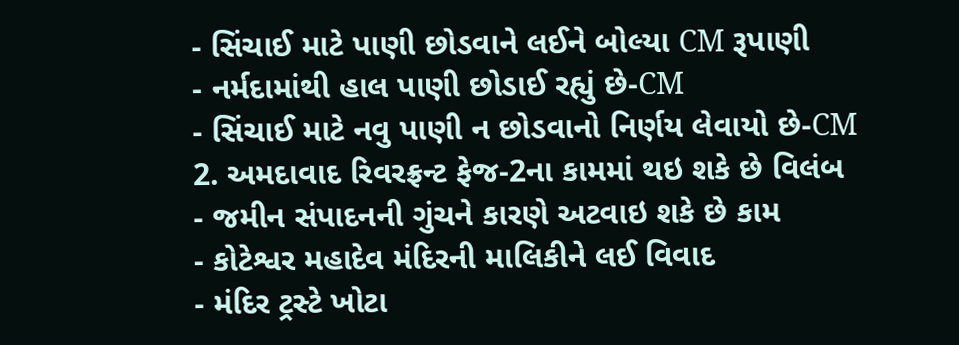- સિંચાઈ માટે પાણી છોડવાને લઈને બોલ્યા CM રૂપાણી
- નર્મદામાંથી હાલ પાણી છોડાઈ રહ્યું છે-CM
- સિંચાઈ માટે નવુ પાણી ન છોડવાનો નિર્ણય લેવાયો છે-CM
2. અમદાવાદ રિવરફ્રન્ટ ફેજ-2ના કામમાં થઇ શકે છે વિલંબ
- જમીન સંપાદનની ગુંચને કારણે અટવાઇ શકે છે કામ
- કોટેશ્વર મહાદેવ મંદિરની માલિકીને લઈ વિવાદ
- મંદિર ટ્રસ્ટે ખોટા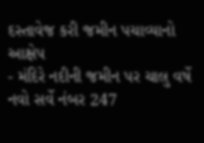દસ્તાવેજ કરી જમીન પચાવ્યાનો આક્ષેપ
- મંદિરે નદીની જમીન પર ચાલુ વર્ષે નવો સર્વે નંબર 247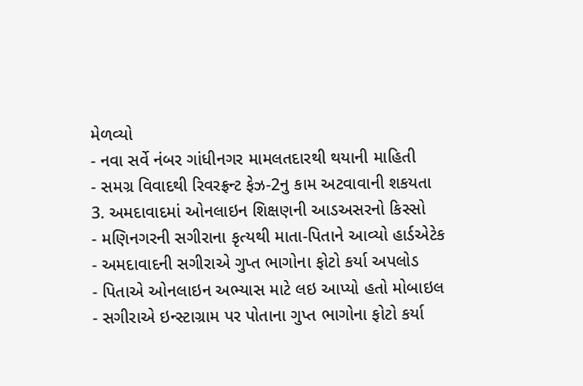મેળવ્યો
- નવા સર્વે નંબર ગાંધીનગર મામલતદારથી થયાની માહિતી
- સમગ્ર વિવાદથી રિવરફ્રન્ટ ફેઝ-2નુ કામ અટવાવાની શકયતા
3. અમદાવાદમાં ઓનલાઇન શિક્ષણની આડઅસરનો કિસ્સો
- મણિનગરની સગીરાના કૃત્યથી માતા-પિતાને આવ્યો હાર્ડએટેક
- અમદાવાદની સગીરાએ ગુપ્ત ભાગોના ફોટો કર્યા અપલોડ
- પિતાએ ઓનલાઇન અભ્યાસ માટે લઇ આપ્યો હતો મોબાઇલ
- સગીરાએ ઇન્સ્ટાગ્રામ પર પોતાના ગુપ્ત ભાગોના ફોટો કર્યા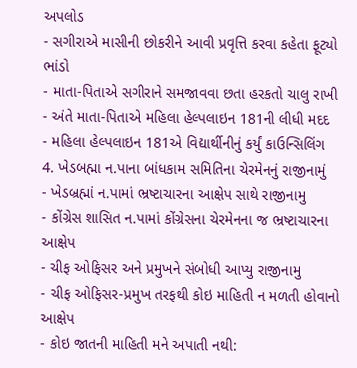અપલોડ
- સગીરાએ માસીની છોકરીને આવી પ્રવૃત્તિ કરવા કહેતા ફૂટ્યો ભાંડો
- માતા-પિતાએ સગીરાને સમજાવવા છતા હરકતો ચાલુ રાખી
- અંતે માતા-પિતાએ મહિલા હેલ્પલાઇન 181ની લીધી મદદ
- મહિલા હેલ્પલાઇન 181એ વિદ્યાર્થીનીનું કર્યું કાઉન્સિલિંગ
4. ખેડબહ્મા ન.પાના બાંધકામ સમિતિના ચેરમેનનું રાજીનામું
- ખેડબ્રહ્માં ન.પામાં ભ્રષ્ટાચારના આક્ષેપ સાથે રાજીનામુ
- કોંગ્રેસ શાસિત ન.પામાં કોંગ્રેસના ચેરમેનના જ ભ્રષ્ટાચારના આક્ષેપ
- ચીફ ઓફિસર અને પ્રમુખને સંબોધી આપ્યુ રાજીનામુ
- ચીફ ઓફિસર-પ્રમુખ તરફથી કોઇ માહિતી ન મળતી હોવાનો આક્ષેપ
- કોઇ જાતની માહિતી મને અપાતી નથી: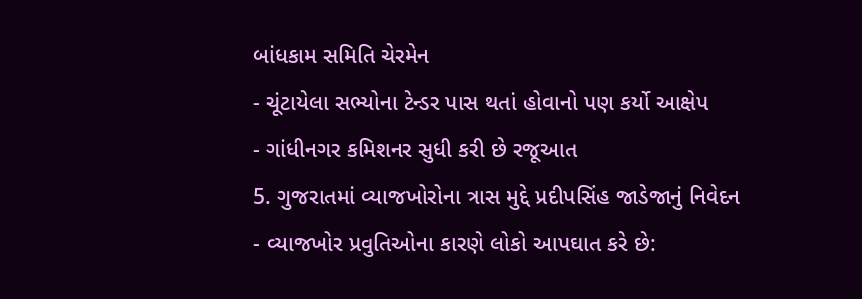બાંધકામ સમિતિ ચેરમેન
- ચૂંટાયેલા સભ્યોના ટેન્ડર પાસ થતાં હોવાનો પણ કર્યો આક્ષેપ
- ગાંધીનગર કમિશનર સુધી કરી છે રજૂઆત
5. ગુજરાતમાં વ્યાજખોરોના ત્રાસ મુદ્દે પ્રદીપસિંહ જાડેજાનું નિવેદન
- વ્યાજખોર પ્રવુતિઓના કારણે લોકો આપઘાત કરે છે: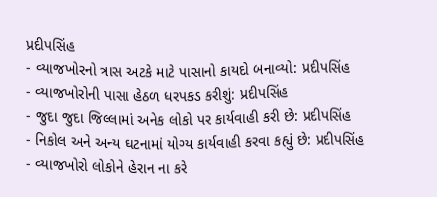પ્રદીપસિંહ
- વ્યાજખોરનો ત્રાસ અટકે માટે પાસાનો કાયદો બનાવ્યો: પ્રદીપસિંહ
- વ્યાજખોરોની પાસા હેઠળ ધરપકડ કરીશું: પ્રદીપસિંહ
- જુદા જુદા જિલ્લામાં અનેક લોકો પર કાર્યવાહી કરી છે: પ્રદીપસિંહ
- નિકોલ અને અન્ય ઘટનામાં યોગ્ય કાર્યવાહી કરવા કહ્યું છે: પ્રદીપસિંહ
- વ્યાજખોરો લોકોને હેરાન ના કરે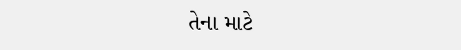તેના માટે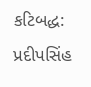કટિબદ્ધ: પ્રદીપસિંહ